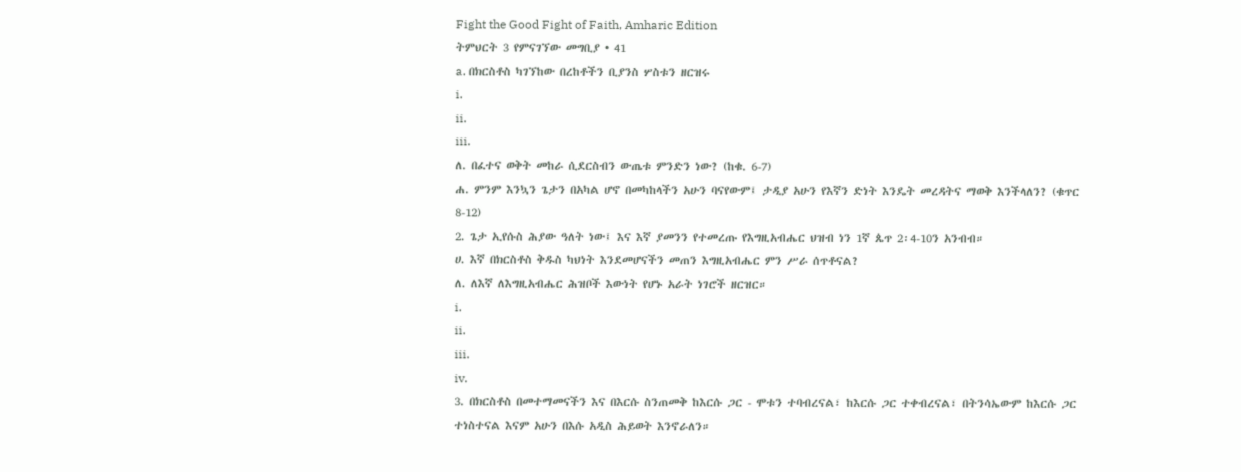Fight the Good Fight of Faith, Amharic Edition
ትምህርት 3 የምናገኘው መግቢያ • 41
a. በክርስቶስ ካገኘከው በረከቶችን ቢያንስ ሦስቱን ዘርዝሩ
i.
ii.
iii.
ለ. በፈተና ወቅት መከራ ሲደርስብን ውጤቱ ምንድን ነው? (ከቁ. 6-7)
ሐ. ምንም እንኳን ጌታን በአካል ሆኖ በመካከላችን አሁን ባናየውም፤ ታዲያ አሁን የእኛን ድነት እንዴት መረዳትና ማወቅ እንችላለን? (ቁጥር 8-12)
2. ጌታ ኢየሱስ ሕያው ዓለት ነው፤ እና እኛ ያመንን የተመረጡ የእግዚአብሔር ህዝብ ነን 1ኛ ጴጥ 2፡4-10ን አንብብ።
ሀ. እኛ በክርስቶስ ቅዱስ ካህነት እንደመሆናችን መጠን እግዚአብሔር ምን ሥራ ሰጥቶናል?
ለ. ለእኛ ለእግዚአብሔር ሕዝቦች እውነት የሆኑ አራት ነገሮች ዘርዝር።
i.
ii.
iii.
iv.
3. በክርስቶስ በመተማመናችን እና በእርሱ ስንጠመቅ ከእርሱ ጋር - ሞቱን ተባብረናል፣ ከእርሱ ጋር ተቀብረናል፣ በትንሳኤውም ከእርሱ ጋር ተነስተናል እናም አሁን በእሱ አዲስ ሕይወት እንኖራለን።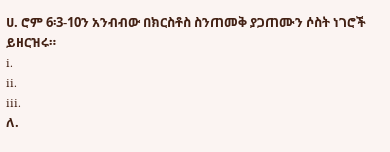ሀ. ሮም 6፡3-10ን አንብብው በክርስቶስ ስንጠመቅ ያጋጠሙን ሶስት ነገሮች ይዘርዝሩ።
i.
ii.
iii.
ለ.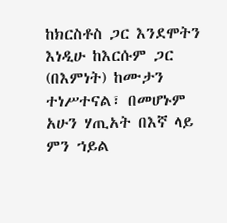ከክርስቶስ ጋር እንደሞትን እነዲሁ ከእርሱም ጋር (በእምነት) ከሙታን ተነሥተናል፣ በመሆኑም አሁን ሃጢአት በእኛ ላይ ምን ኀይል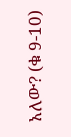አለው? (ቁ 9-10)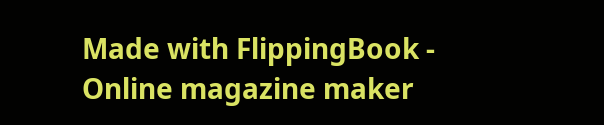Made with FlippingBook - Online magazine maker